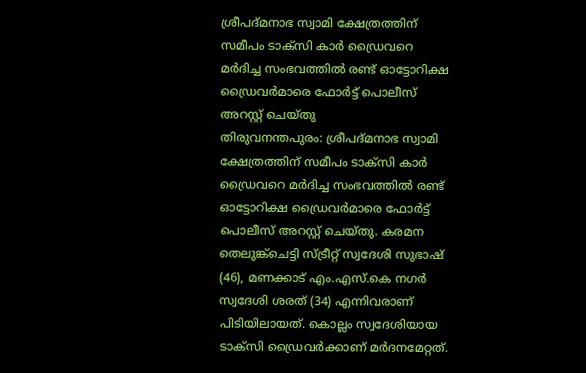ശ്രീപദ്മനാഭ സ്വാമി ക്ഷേത്രത്തിന് സമീപം ടാക്സി കാർ ഡ്രൈവറെ മർദിച്ച സംഭവത്തിൽ രണ്ട് ഓട്ടോറിക്ഷ ഡ്രൈവർമാരെ ഫോർട്ട് പൊലീസ് അറസ്റ്റ് ചെയ്തു
തിരുവനന്തപുരം: ശ്രീപദ്മനാഭ സ്വാമി ക്ഷേത്രത്തിന് സമീപം ടാക്സി കാർ ഡ്രൈവറെ മർദിച്ച സംഭവത്തിൽ രണ്ട് ഓട്ടോറിക്ഷ ഡ്രൈവർമാരെ ഫോർട്ട് പൊലീസ് അറസ്റ്റ് ചെയ്തു. കരമന തെലുങ്ക്ചെട്ടി സ്ട്രീറ്റ് സ്വദേശി സുഭാഷ് (46), മണക്കാട് എം.എസ്.കെ നഗർ സ്വദേശി ശരത് (34) എന്നിവരാണ് പിടിയിലായത്. കൊല്ലം സ്വദേശിയായ ടാക്സി ഡ്രൈവർക്കാണ് മർദനമേറ്റത്.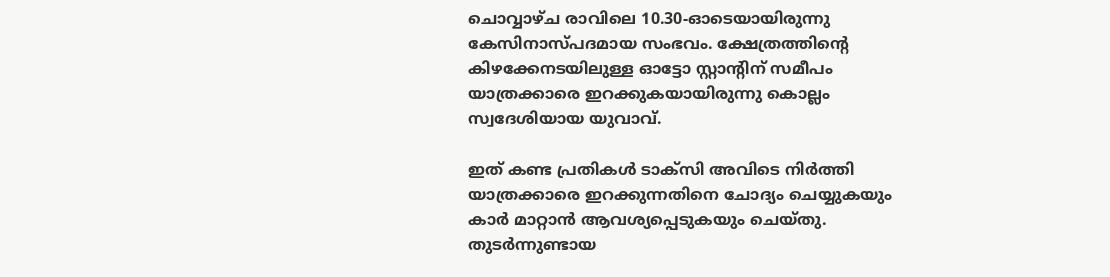ചൊവ്വാഴ്ച രാവിലെ 10.30-ഓടെയായിരുന്നു കേസിനാസ്പദമായ സംഭവം. ക്ഷേത്രത്തിന്റെ കിഴക്കേനടയിലുള്ള ഓട്ടോ സ്റ്റാന്റിന് സമീപം യാത്രക്കാരെ ഇറക്കുകയായിരുന്നു കൊല്ലം സ്വദേശിയായ യുവാവ്.

ഇത് കണ്ട പ്രതികൾ ടാക്സി അവിടെ നിർത്തി യാത്രക്കാരെ ഇറക്കുന്നതിനെ ചോദ്യം ചെയ്യുകയും കാർ മാറ്റാൻ ആവശ്യപ്പെടുകയും ചെയ്തു. തുടർന്നുണ്ടായ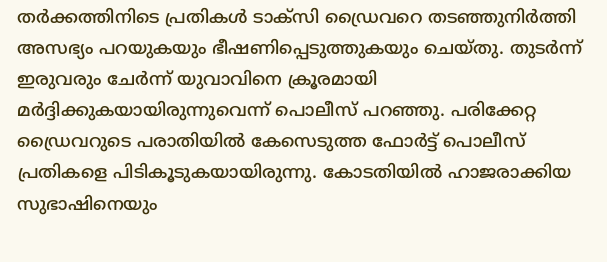തർക്കത്തിനിടെ പ്രതികൾ ടാക്സി ഡ്രൈവറെ തടഞ്ഞുനിർത്തി അസഭ്യം പറയുകയും ഭീഷണിപ്പെടുത്തുകയും ചെയ്തു. തുടർന്ന് ഇരുവരും ചേർന്ന് യുവാവിനെ ക്രൂരമായി മർദ്ദിക്കുകയായിരുന്നുവെന്ന് പൊലീസ് പറഞ്ഞു. പരിക്കേറ്റ ഡ്രൈവറുടെ പരാതിയിൽ കേസെടുത്ത ഫോർട്ട് പൊലീസ് പ്രതികളെ പിടികൂടുകയായിരുന്നു. കോടതിയിൽ ഹാജരാക്കിയ സുഭാഷിനെയും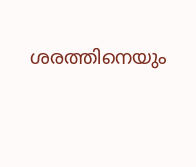ശരത്തിനെയും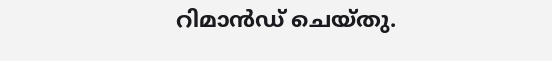റിമാൻഡ് ചെയ്തു.